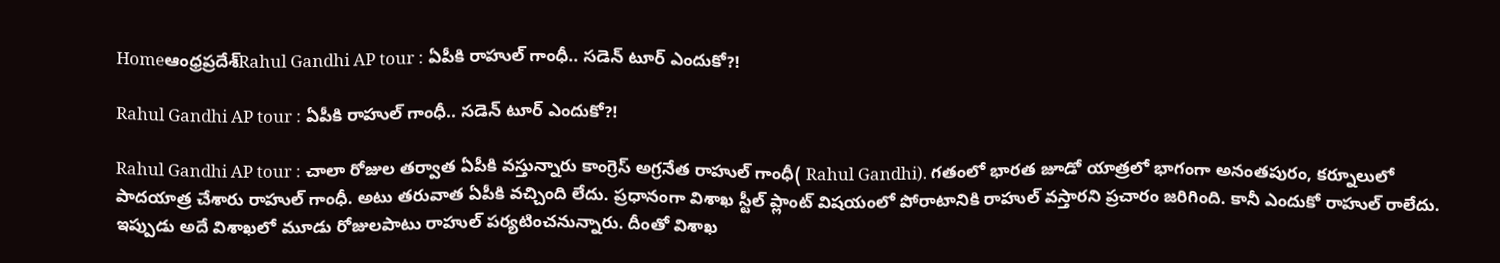Homeఆంధ్రప్రదేశ్‌Rahul Gandhi AP tour : ఏపీకి రాహుల్ గాంధీ.. సడెన్ టూర్ ఎందుకో?!

Rahul Gandhi AP tour : ఏపీకి రాహుల్ గాంధీ.. సడెన్ టూర్ ఎందుకో?!

Rahul Gandhi AP tour : చాలా రోజుల తర్వాత ఏపీకి వస్తున్నారు కాంగ్రెస్ అగ్రనేత రాహుల్ గాంధీ( Rahul Gandhi). గతంలో భారత జూడో యాత్రలో భాగంగా అనంతపురం, కర్నూలులో పాదయాత్ర చేశారు రాహుల్ గాంధీ. అటు తరువాత ఏపీకి వచ్చింది లేదు. ప్రధానంగా విశాఖ స్టీల్ ప్లాంట్ విషయంలో పోరాటానికి రాహుల్ వస్తారని ప్రచారం జరిగింది. కానీ ఎందుకో రాహుల్ రాలేదు. ఇప్పుడు అదే విశాఖలో మూడు రోజులపాటు రాహుల్ పర్యటించనున్నారు. దీంతో విశాఖ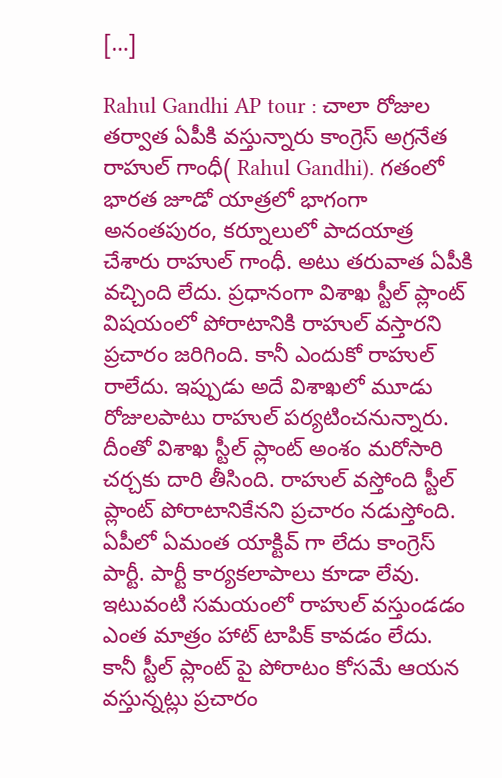[…]

Rahul Gandhi AP tour : చాలా రోజుల తర్వాత ఏపీకి వస్తున్నారు కాంగ్రెస్ అగ్రనేత రాహుల్ గాంధీ( Rahul Gandhi). గతంలో భారత జూడో యాత్రలో భాగంగా అనంతపురం, కర్నూలులో పాదయాత్ర చేశారు రాహుల్ గాంధీ. అటు తరువాత ఏపీకి వచ్చింది లేదు. ప్రధానంగా విశాఖ స్టీల్ ప్లాంట్ విషయంలో పోరాటానికి రాహుల్ వస్తారని ప్రచారం జరిగింది. కానీ ఎందుకో రాహుల్ రాలేదు. ఇప్పుడు అదే విశాఖలో మూడు రోజులపాటు రాహుల్ పర్యటించనున్నారు. దీంతో విశాఖ స్టీల్ ప్లాంట్ అంశం మరోసారి చర్చకు దారి తీసింది. రాహుల్ వస్తోంది స్టీల్ ప్లాంట్ పోరాటానికేనని ప్రచారం నడుస్తోంది. ఏపీలో ఏమంత యాక్టివ్ గా లేదు కాంగ్రెస్ పార్టీ. పార్టీ కార్యకలాపాలు కూడా లేవు. ఇటువంటి సమయంలో రాహుల్ వస్తుండడం ఎంత మాత్రం హాట్ టాపిక్ కావడం లేదు. కానీ స్టీల్ ప్లాంట్ పై పోరాటం కోసమే ఆయన వస్తున్నట్లు ప్రచారం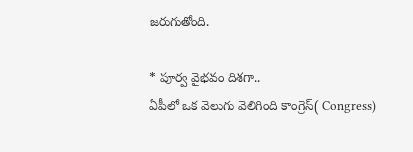జరుగుతోంది.

* పూర్వ వైభవం దిశగా..
ఏపీలో ఒక వెలుగు వెలిగింది కాంగ్రెస్( Congress)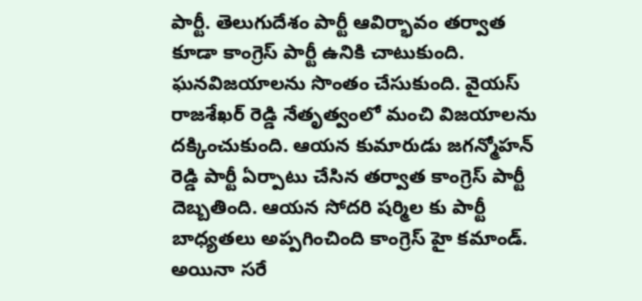పార్టీ. తెలుగుదేశం పార్టీ ఆవిర్భావం తర్వాత కూడా కాంగ్రెస్ పార్టీ ఉనికి చాటుకుంది. ఘనవిజయాలను సొంతం చేసుకుంది. వైయస్ రాజశేఖర్ రెడ్డి నేతృత్వంలో మంచి విజయాలను దక్కించుకుంది. ఆయన కుమారుడు జగన్మోహన్ రెడ్డి పార్టీ ఏర్పాటు చేసిన తర్వాత కాంగ్రెస్ పార్టీ దెబ్బతింది. ఆయన సోదరి షర్మిల కు పార్టీ బాధ్యతలు అప్పగించింది కాంగ్రెస్ హై కమాండ్. అయినా సరే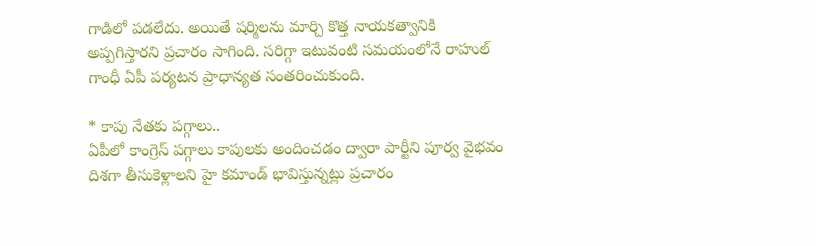గాడిలో పడలేదు. అయితే షర్మిలను మార్చి కొత్త నాయకత్వానికి అప్పగిస్తారని ప్రచారం సాగింది. సరిగ్గా ఇటువంటి సమయంలోనే రాహుల్ గాంధీ ఏపీ పర్యటన ప్రాధాన్యత సంతరించుకుంది.

* కాపు నేతకు పగ్గాలు..
ఏపీలో కాంగ్రెస్ పగ్గాలు కాపులకు అందించడం ద్వారా పార్టీని పూర్వ వైభవం దిశగా తీసుకెళ్లాలని హై కమాండ్ భావిస్తున్నట్లు ప్రచారం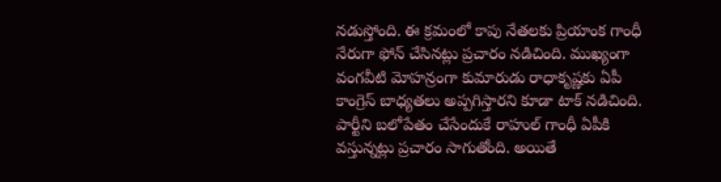నడుస్తోంది. ఈ క్రమంలో కాపు నేతలకు ప్రియాంక గాంధీ నేరుగా ఫోన్ చేసినట్లు ప్రచారం నడిచింది. ముఖ్యంగా వంగవీటి మోహన్రంగా కుమారుడు రాధాకృష్ణకు ఏపీ కాంగ్రెస్ బాధ్యతలు అప్పగిస్తారని కూడా టాక్ నడిచింది. పార్టీని బలోపేతం చేసేందుకే రాహుల్ గాంధీ ఏపీకి వస్తున్నట్లు ప్రచారం సాగుతోంది. అయితే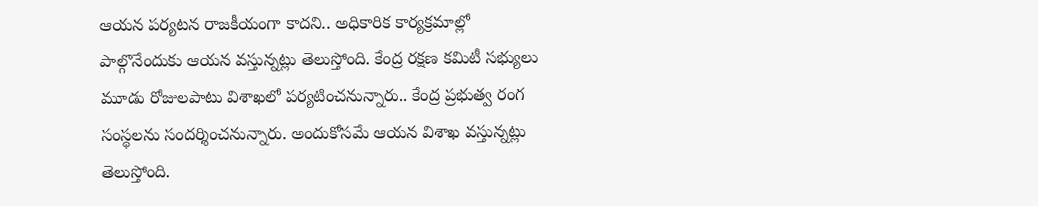ఆయన పర్యటన రాజకీయంగా కాదని.. అధికారిక కార్యక్రమాల్లో పాల్గొనేందుకు ఆయన వస్తున్నట్లు తెలుస్తోంది. కేంద్ర రక్షణ కమిటీ సభ్యులు మూడు రోజులపాటు విశాఖలో పర్యటించనున్నారు.. కేంద్ర ప్రభుత్వ రంగ సంస్థలను సందర్శించనున్నారు. అందుకోసమే ఆయన విశాఖ వస్తున్నట్లు తెలుస్తోంది.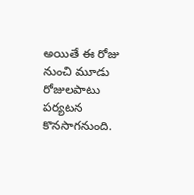అయితే ఈ రోజు నుంచి మూడు రోజులపాటు పర్యటన కొనసాగనుంది.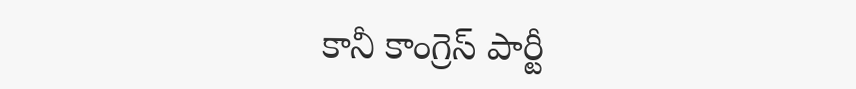కానీ కాంగ్రెస్ పార్టీ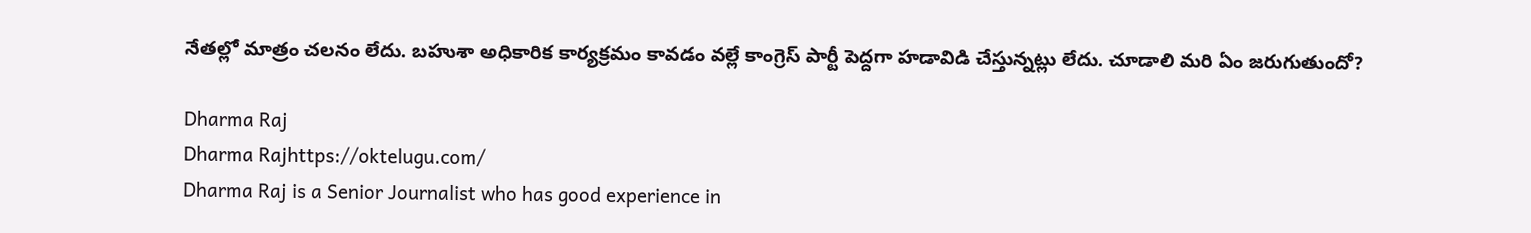నేతల్లో మాత్రం చలనం లేదు. బహుశా అధికారిక కార్యక్రమం కావడం వల్లే కాంగ్రెస్ పార్టీ పెద్దగా హడావిడి చేస్తున్నట్లు లేదు. చూడాలి మరి ఏం జరుగుతుందో?

Dharma Raj
Dharma Rajhttps://oktelugu.com/
Dharma Raj is a Senior Journalist who has good experience in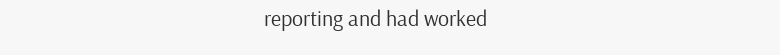reporting and had worked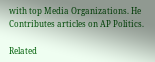with top Media Organizations. He Contributes articles on AP Politics.

Related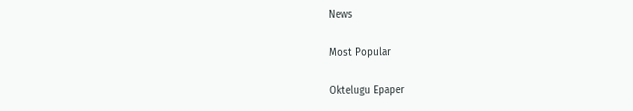News

Most Popular

Oktelugu Epaper